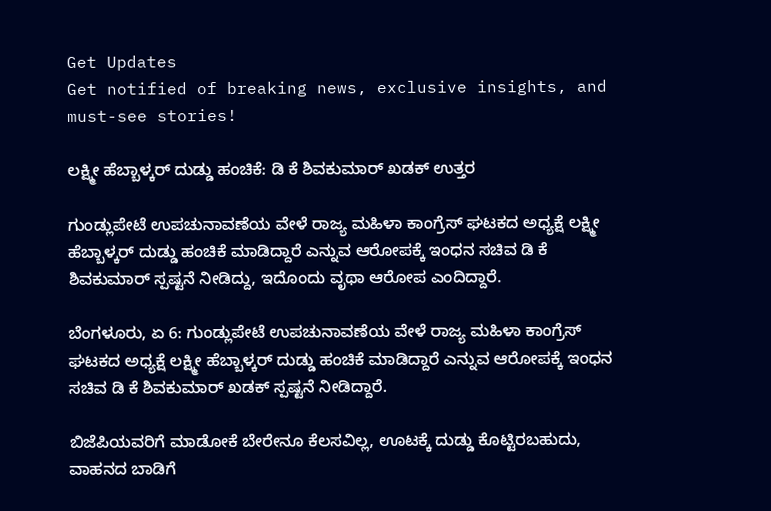Get Updates
Get notified of breaking news, exclusive insights, and must-see stories!

ಲಕ್ಷ್ಮೀ ಹೆಬ್ಬಾಳ್ಕರ್ ದುಡ್ಡು ಹಂಚಿಕೆ: ಡಿ ಕೆ ಶಿವಕುಮಾರ್ ಖಡಕ್ ಉತ್ತರ

ಗುಂಡ್ಲುಪೇಟೆ ಉಪಚುನಾವಣೆಯ ವೇಳೆ ರಾಜ್ಯ ಮಹಿಳಾ ಕಾಂಗ್ರೆಸ್ ಘಟಕದ ಅಧ್ಯಕ್ಷೆ ಲಕ್ಷ್ಮೀ ಹೆಬ್ಬಾಳ್ಕರ್ ದುಡ್ಡು ಹಂಚಿಕೆ ಮಾಡಿದ್ದಾರೆ ಎನ್ನುವ ಆರೋಪಕ್ಕೆ ಇಂಧನ ಸಚಿವ ಡಿ ಕೆ ಶಿವಕುಮಾರ್ ಸ್ಪಷ್ಟನೆ ನೀಡಿದ್ದು, ಇದೊಂದು ವೃಥಾ ಆರೋಪ ಎಂದಿದ್ದಾರೆ.

ಬೆಂಗಳೂರು, ಏ 6: ಗುಂಡ್ಲುಪೇಟೆ ಉಪಚುನಾವಣೆಯ ವೇಳೆ ರಾಜ್ಯ ಮಹಿಳಾ ಕಾಂಗ್ರೆಸ್ ಘಟಕದ ಅಧ್ಯಕ್ಷೆ ಲಕ್ಷ್ಮೀ ಹೆಬ್ಬಾಳ್ಕರ್ ದುಡ್ಡು ಹಂಚಿಕೆ ಮಾಡಿದ್ದಾರೆ ಎನ್ನುವ ಆರೋಪಕ್ಕೆ ಇಂಧನ ಸಚಿವ ಡಿ ಕೆ ಶಿವಕುಮಾರ್ ಖಡಕ್ ಸ್ಪಷ್ಟನೆ ನೀಡಿದ್ದಾರೆ.

ಬಿಜೆಪಿಯವರಿಗೆ ಮಾಡೋಕೆ ಬೇರೇನೂ ಕೆಲಸವಿಲ್ಲ, ಊಟಕ್ಕೆ ದುಡ್ಡು ಕೊಟ್ಟಿರಬಹುದು, ವಾಹನದ ಬಾಡಿಗೆ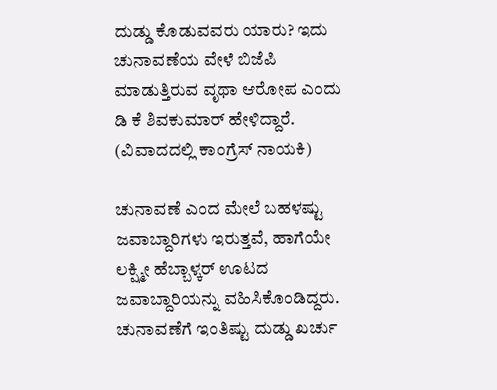ದುಡ್ಡು ಕೊಡುವವರು ಯಾರು? ಇದು ಚುನಾವಣೆಯ ವೇಳೆ ಬಿಜೆಪಿ ಮಾಡುತ್ತಿರುವ ವೃಥಾ ಆರೋಪ ಎಂದು ಡಿ ಕೆ ಶಿವಕುಮಾರ್ ಹೇಳಿದ್ದಾರೆ. (ವಿವಾದದಲ್ಲಿ ಕಾಂಗ್ರೆಸ್ ನಾಯಕಿ)

ಚುನಾವಣೆ ಎಂದ ಮೇಲೆ ಬಹಳಷ್ಟು ಜವಾಬ್ದಾರಿಗಳು ಇರುತ್ತವೆ, ಹಾಗೆಯೇ ಲಕ್ಷ್ಮೀ ಹೆಬ್ಬಾಳ್ಕರ್ ಊಟದ ಜವಾಬ್ದಾರಿಯನ್ನು ವಹಿಸಿಕೊಂಡಿದ್ದರು. ಚುನಾವಣೆಗೆ ಇಂತಿಷ್ಟು ದುಡ್ಡು ಖರ್ಚು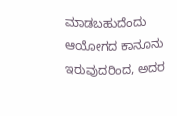ಮಾಡಬಹುದೆಂದು ಆಯೋಗದ ಕಾನೂನು ಇರುವುದರಿಂದ, ಅದರ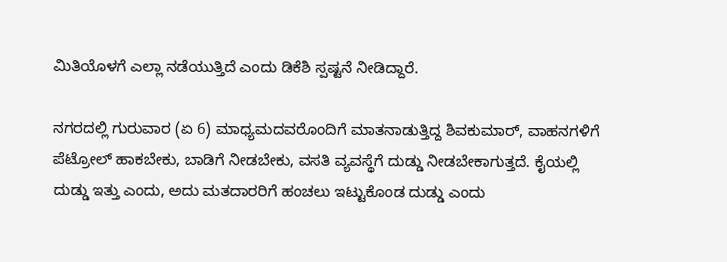ಮಿತಿಯೊಳಗೆ ಎಲ್ಲಾ ನಡೆಯುತ್ತಿದೆ ಎಂದು ಡಿಕೆಶಿ ಸ್ಪಷ್ಟನೆ ನೀಡಿದ್ದಾರೆ.

ನಗರದಲ್ಲಿ ಗುರುವಾರ (ಏ 6) ಮಾಧ್ಯಮದವರೊಂದಿಗೆ ಮಾತನಾಡುತ್ತಿದ್ದ ಶಿವಕುಮಾರ್, ವಾಹನಗಳಿಗೆ ಪೆಟ್ರೋಲ್ ಹಾಕಬೇಕು, ಬಾಡಿಗೆ ನೀಡಬೇಕು, ವಸತಿ ವ್ಯವಸ್ಥೆಗೆ ದುಡ್ಡು ನೀಡಬೇಕಾಗುತ್ತದೆ. ಕೈಯಲ್ಲಿ ದುಡ್ಡು ಇತ್ತು ಎಂದು, ಅದು ಮತದಾರರಿಗೆ ಹಂಚಲು ಇಟ್ಟುಕೊಂಡ ದುಡ್ಡು ಎಂದು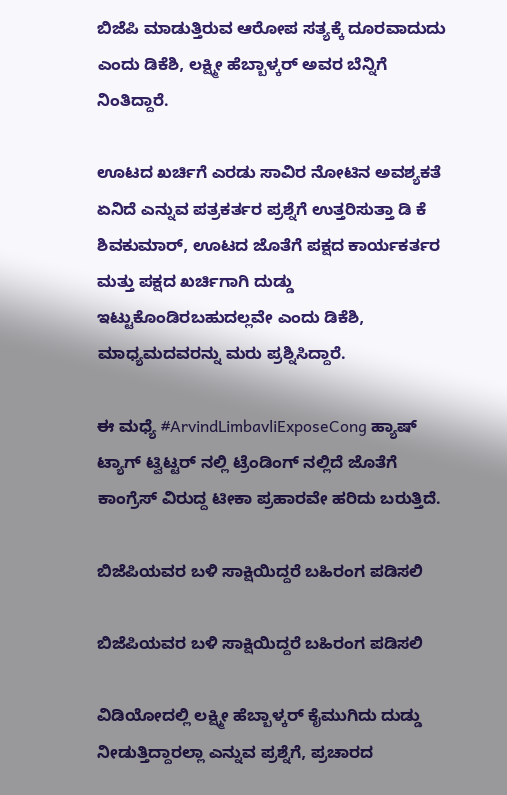ಬಿಜೆಪಿ ಮಾಡುತ್ತಿರುವ ಆರೋಪ ಸತ್ಯಕ್ಕೆ ದೂರವಾದುದು ಎಂದು ಡಿಕೆಶಿ, ಲಕ್ಷ್ಮೀ ಹೆಬ್ಬಾಳ್ಕರ್ ಅವರ ಬೆನ್ನಿಗೆ ನಿಂತಿದ್ದಾರೆ.

ಊಟದ ಖರ್ಚಿಗೆ ಎರಡು ಸಾವಿರ ನೋಟಿನ ಅವಶ್ಯಕತೆ ಏನಿದೆ ಎನ್ನುವ ಪತ್ರಕರ್ತರ ಪ್ರಶ್ನೆಗೆ ಉತ್ತರಿಸುತ್ತಾ ಡಿ ಕೆ ಶಿವಕುಮಾರ್, ಊಟದ ಜೊತೆಗೆ ಪಕ್ಷದ ಕಾರ್ಯಕರ್ತರ ಮತ್ತು ಪಕ್ಷದ ಖರ್ಚಿಗಾಗಿ ದುಡ್ಡು ಇಟ್ಟುಕೊಂಡಿರಬಹುದಲ್ಲವೇ ಎಂದು ಡಿಕೆಶಿ, ಮಾಧ್ಯಮದವರನ್ನು ಮರು ಪ್ರಶ್ನಿಸಿದ್ದಾರೆ.

ಈ ಮಧ್ಯೆ #ArvindLimbavliExposeCong ಹ್ಯಾಷ್ ಟ್ಯಾಗ್ ಟ್ವಿಟ್ಟರ್ ನಲ್ಲಿ ಟ್ರೆಂಡಿಂಗ್ ನಲ್ಲಿದೆ ಜೊತೆಗೆ ಕಾಂಗ್ರೆಸ್ ವಿರುದ್ದ ಟೀಕಾ ಪ್ರಹಾರವೇ ಹರಿದು ಬರುತ್ತಿದೆ.

ಬಿಜೆಪಿಯವರ ಬಳಿ ಸಾಕ್ಷಿಯಿದ್ದರೆ ಬಹಿರಂಗ ಪಡಿಸಲಿ

ಬಿಜೆಪಿಯವರ ಬಳಿ ಸಾಕ್ಷಿಯಿದ್ದರೆ ಬಹಿರಂಗ ಪಡಿಸಲಿ

ವಿಡಿಯೋದಲ್ಲಿ ಲಕ್ಷ್ಮೀ ಹೆಬ್ಬಾಳ್ಕರ್ ಕೈಮುಗಿದು ದುಡ್ಡು ನೀಡುತ್ತಿದ್ದಾರಲ್ಲಾ ಎನ್ನುವ ಪ್ರಶ್ನೆಗೆ, ಪ್ರಚಾರದ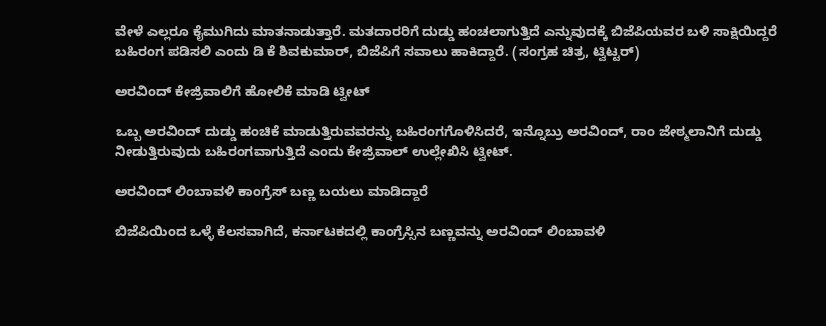ವೇಳೆ ಎಲ್ಲರೂ ಕೈಮುಗಿದು ಮಾತನಾಡುತ್ತಾರೆ. ಮತದಾರರಿಗೆ ದುಡ್ಡು ಹಂಚಲಾಗುತ್ತಿದೆ ಎನ್ನುವುದಕ್ಕೆ ಬಿಜೆಪಿಯವರ ಬಳಿ ಸಾಕ್ಷಿಯಿದ್ದರೆ ಬಹಿರಂಗ ಪಡಿಸಲಿ ಎಂದು ಡಿ ಕೆ ಶಿವಕುಮಾರ್, ಬಿಜೆಪಿಗೆ ಸವಾಲು ಹಾಕಿದ್ದಾರೆ. (ಸಂಗ್ರಹ ಚಿತ್ರ, ಟ್ವಿಟ್ಟರ್)

ಅರವಿಂದ್ ಕೇಜ್ರಿವಾಲಿಗೆ ಹೋಲಿಕೆ ಮಾಡಿ ಟ್ವೀಟ್

ಒಬ್ಬ ಅರವಿಂದ್ ದುಡ್ಡು ಹಂಚಿಕೆ ಮಾಡುತ್ತಿರುವವರನ್ನು ಬಹಿರಂಗಗೊಳಿಸಿದರೆ, ಇನ್ನೊಬ್ರು ಅರವಿಂದ್, ರಾಂ ಜೇಠ್ಮಲಾನಿಗೆ ದುಡ್ಡು ನೀಡುತ್ತಿರುವುದು ಬಹಿರಂಗವಾಗುತ್ತಿದೆ ಎಂದು ಕೇಜ್ರಿವಾಲ್ ಉಲ್ಲೇಖಿಸಿ ಟ್ವೀಟ್.

ಅರವಿಂದ್ ಲಿಂಬಾವಳಿ ಕಾಂಗ್ರೆಸ್ ಬಣ್ಣ ಬಯಲು ಮಾಡಿದ್ದಾರೆ

ಬಿಜೆಪಿಯಿಂದ ಒಳ್ಳೆ ಕೆಲಸವಾಗಿದೆ, ಕರ್ನಾಟಕದಲ್ಲಿ ಕಾಂಗ್ರೆಸ್ಸಿನ ಬಣ್ಣವನ್ನು ಅರವಿಂದ್ ಲಿಂಬಾವಳಿ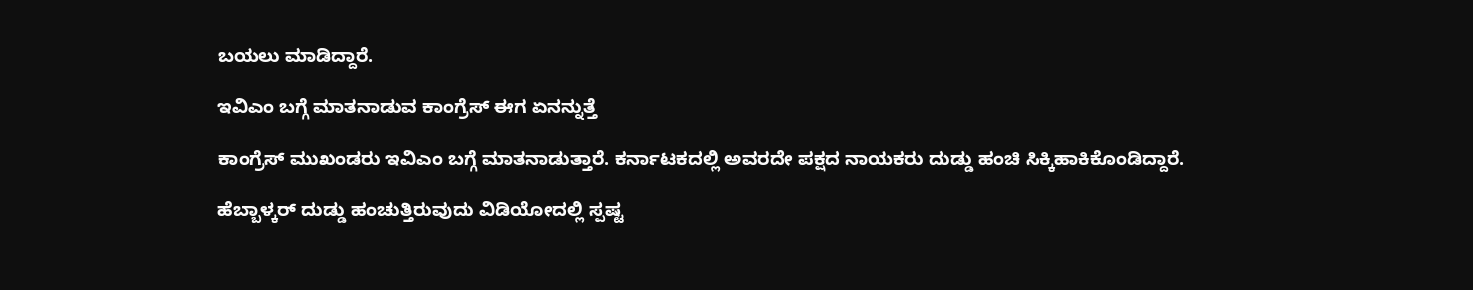ಬಯಲು ಮಾಡಿದ್ದಾರೆ.

ಇವಿಎಂ ಬಗ್ಗೆ ಮಾತನಾಡುವ ಕಾಂಗ್ರೆಸ್ ಈಗ ಏನನ್ನುತ್ತೆ

ಕಾಂಗ್ರೆಸ್ ಮುಖಂಡರು ಇವಿಎಂ ಬಗ್ಗೆ ಮಾತನಾಡುತ್ತಾರೆ. ಕರ್ನಾಟಕದಲ್ಲಿ ಅವರದೇ ಪಕ್ಷದ ನಾಯಕರು ದುಡ್ಡು ಹಂಚಿ ಸಿಕ್ಕಿಹಾಕಿಕೊಂಡಿದ್ದಾರೆ.

ಹೆಬ್ಬಾಳ್ಕರ್ ದುಡ್ಡು ಹಂಚುತ್ತಿರುವುದು ವಿಡಿಯೋದಲ್ಲಿ ಸ್ಪಷ್ಟ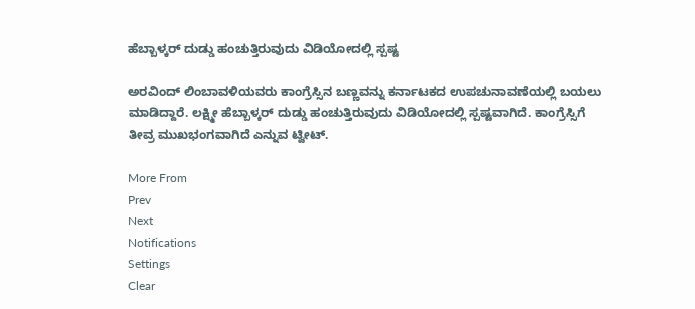ಹೆಬ್ಬಾಳ್ಕರ್ ದುಡ್ಡು ಹಂಚುತ್ತಿರುವುದು ವಿಡಿಯೋದಲ್ಲಿ ಸ್ಪಷ್ಟ

ಅರವಿಂದ್ ಲಿಂಬಾವಳಿಯವರು ಕಾಂಗ್ರೆಸ್ಸಿನ ಬಣ್ಣವನ್ನು ಕರ್ನಾಟಕದ ಉಪಚುನಾವಣೆಯಲ್ಲಿ ಬಯಲು ಮಾಡಿದ್ದಾರೆ. ಲಕ್ಷ್ಮೀ ಹೆಬ್ಬಾಳ್ಕರ್ ದುಡ್ಡು ಹಂಚುತ್ತಿರುವುದು ವಿಡಿಯೋದಲ್ಲಿ ಸ್ಪಷ್ಟವಾಗಿದೆ. ಕಾಂಗ್ರೆಸ್ಸಿಗೆ ತೀವ್ರ ಮುಖಭಂಗವಾಗಿದೆ ಎನ್ನುವ ಟ್ವೀಟ್.

More From
Prev
Next
Notifications
Settings
Clear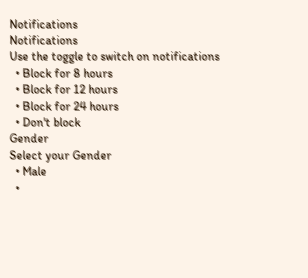Notifications
Notifications
Use the toggle to switch on notifications
  • Block for 8 hours
  • Block for 12 hours
  • Block for 24 hours
  • Don't block
Gender
Select your Gender
  • Male
  •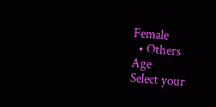Female
  • Others
Age
Select your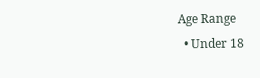Age Range
  • Under 18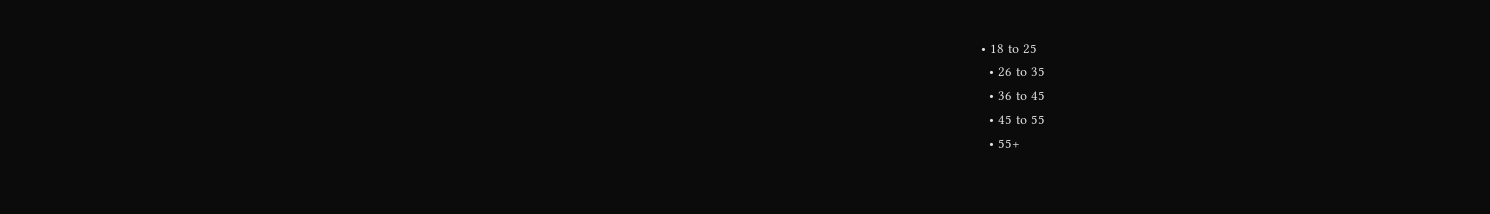• 18 to 25
  • 26 to 35
  • 36 to 45
  • 45 to 55
  • 55+